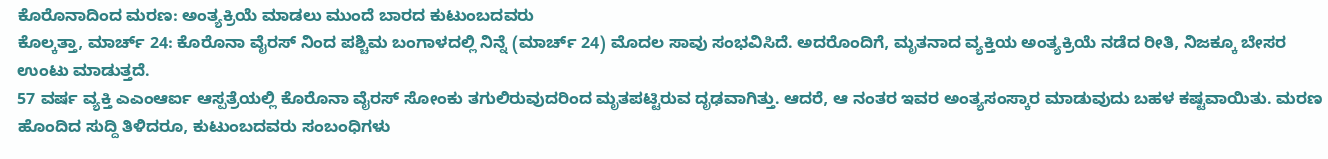ಕೊರೊನಾದಿಂದ ಮರಣ: ಅಂತ್ಯಕ್ರಿಯೆ ಮಾಡಲು ಮುಂದೆ ಬಾರದ ಕುಟುಂಬದವರು
ಕೊಲ್ಕತ್ತಾ, ಮಾರ್ಚ್ 24: ಕೊರೊನಾ ವೈರಸ್ ನಿಂದ ಪಶ್ಚಿಮ ಬಂಗಾಳದಲ್ಲಿ ನಿನ್ನೆ (ಮಾರ್ಚ್ 24) ಮೊದಲ ಸಾವು ಸಂಭವಿಸಿದೆ. ಅದರೊಂದಿಗೆ, ಮೃತನಾದ ವ್ಯಕ್ತಿಯ ಅಂತ್ಯಕ್ರಿಯೆ ನಡೆದ ರೀತಿ, ನಿಜಕ್ಕೂ ಬೇಸರ ಉಂಟು ಮಾಡುತ್ತದೆ.
57 ವರ್ಷ ವ್ಯಕ್ತಿ ಎಎಂಆರ್ಐ ಆಸ್ಪತ್ರೆಯಲ್ಲಿ ಕೊರೊನಾ ವೈರಸ್ ಸೋಂಕು ತಗುಲಿರುವುದರಿಂದ ಮೃತಪಟ್ಟಿರುವ ದೃಢವಾಗಿತ್ತು. ಆದರೆ, ಆ ನಂತರ ಇವರ ಅಂತ್ಯಸಂಸ್ಕಾರ ಮಾಡುವುದು ಬಹಳ ಕಷ್ಟವಾಯಿತು. ಮರಣ ಹೊಂದಿದ ಸುದ್ದಿ ತಿಳಿದರೂ, ಕುಟುಂಬದವರು ಸಂಬಂಧಿಗಳು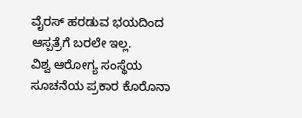ವೈರಸ್ ಹರಡುವ ಭಯದಿಂದ ಆಸ್ಪತ್ರೆಗೆ ಬರಲೇ ಇಲ್ಲ.
ವಿಶ್ವ ಆರೋಗ್ಯ ಸಂಸ್ಥೆಯ ಸೂಚನೆಯ ಪ್ರಕಾರ ಕೊರೊನಾ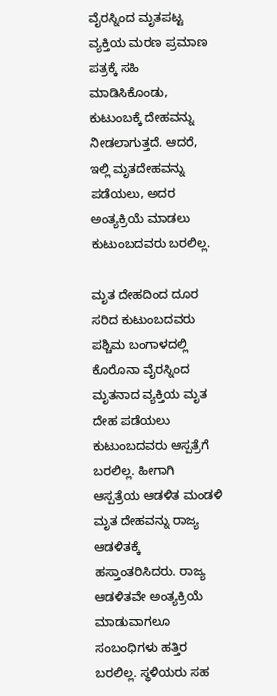ವೈರಸ್ನಿಂದ ಮೃತಪಟ್ಟ ವ್ಯಕ್ತಿಯ ಮರಣ ಪ್ರಮಾಣ ಪತ್ರಕ್ಕೆ ಸಹಿ ಮಾಡಿಸಿಕೊಂಡು, ಕುಟುಂಬಕ್ಕೆ ದೇಹವನ್ನು ನೀಡಲಾಗುತ್ತದೆ. ಆದರೆ, ಇಲ್ಲಿ ಮೃತದೇಹವನ್ನು ಪಡೆಯಲು, ಅದರ ಅಂತ್ಯಕ್ರಿಯೆ ಮಾಡಲು ಕುಟುಂಬದವರು ಬರಲಿಲ್ಲ.

ಮೃತ ದೇಹದಿಂದ ದೂರ ಸರಿದ ಕುಟುಂಬದವರು
ಪಶ್ಚಿಮ ಬಂಗಾಳದಲ್ಲಿ ಕೊರೊನಾ ವೈರಸ್ನಿಂದ ಮೃತನಾದ ವ್ಯಕ್ತಿಯ ಮೃತ ದೇಹ ಪಡೆಯಲು ಕುಟುಂಬದವರು ಆಸ್ಪತ್ರೆಗೆ ಬರಲಿಲ್ಲ. ಹೀಗಾಗಿ ಆಸ್ಪತ್ರೆಯ ಆಡಳಿತ ಮಂಡಳಿ ಮೃತ ದೇಹವನ್ನು ರಾಜ್ಯ ಆಡಳಿತಕ್ಕೆ ಹಸ್ತಾಂತರಿಸಿದರು. ರಾಜ್ಯ ಆಡಳಿತವೇ ಅಂತ್ಯಕ್ರಿಯೆ ಮಾಡುವಾಗಲೂ ಸಂಬಂಧಿಗಳು ಹತ್ತಿರ ಬರಲಿಲ್ಲ. ಸ್ಥಳಿಯರು ಸಹ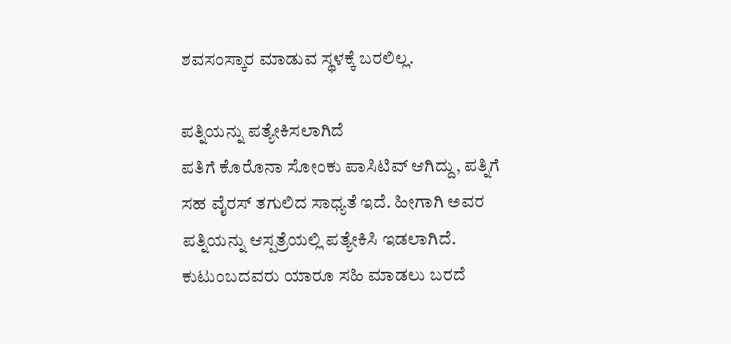ಶವಸಂಸ್ಕಾರ ಮಾಡುವ ಸ್ಥಳಕ್ಕೆ ಬರಲಿಲ್ಲ.

ಪತ್ನಿಯನ್ನು ಪತ್ಯೇಕಿಸಲಾಗಿದೆ
ಪತಿಗೆ ಕೊರೊನಾ ಸೋಂಕು ಪಾಸಿಟಿವ್ ಆಗಿದ್ದು, ಪತ್ನಿಗೆ ಸಹ ವೈರಸ್ ತಗುಲಿದ ಸಾಧ್ಯತೆ ಇದೆ. ಹೀಗಾಗಿ ಅವರ ಪತ್ನಿಯನ್ನು ಆಸ್ಪತ್ರೆಯಲ್ಲಿ ಪತ್ಯೇಕಿಸಿ ಇಡಲಾಗಿದೆ. ಕುಟುಂಬದವರು ಯಾರೂ ಸಹಿ ಮಾಡಲು ಬರದೆ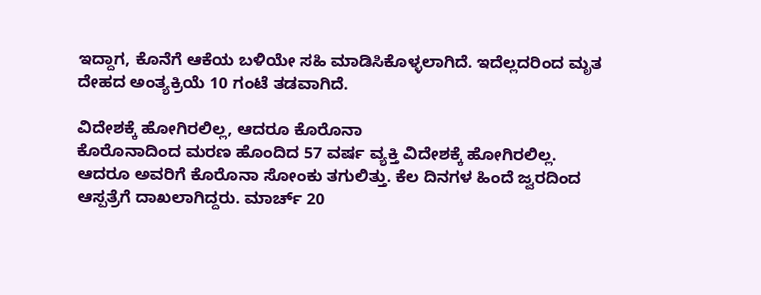ಇದ್ದಾಗ, ಕೊನೆಗೆ ಆಕೆಯ ಬಳಿಯೇ ಸಹಿ ಮಾಡಿಸಿಕೊಳ್ಳಲಾಗಿದೆ. ಇದೆಲ್ಲದರಿಂದ ಮೃತ ದೇಹದ ಅಂತ್ಯಕ್ರಿಯೆ 10 ಗಂಟೆ ತಡವಾಗಿದೆ.

ವಿದೇಶಕ್ಕೆ ಹೋಗಿರಲಿಲ್ಲ, ಆದರೂ ಕೊರೊನಾ
ಕೊರೊನಾದಿಂದ ಮರಣ ಹೊಂದಿದ 57 ವರ್ಷ ವ್ಯಕ್ತಿ ವಿದೇಶಕ್ಕೆ ಹೋಗಿರಲಿಲ್ಲ. ಆದರೂ ಅವರಿಗೆ ಕೊರೊನಾ ಸೋಂಕು ತಗುಲಿತ್ತು. ಕೆಲ ದಿನಗಳ ಹಿಂದೆ ಜ್ವರದಿಂದ ಆಸ್ಪತ್ರೆಗೆ ದಾಖಲಾಗಿದ್ದರು. ಮಾರ್ಚ್ 20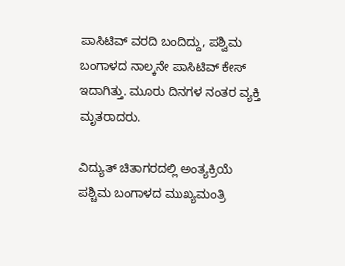ಪಾಸಿಟಿವ್ ವರದಿ ಬಂದಿದ್ದು, ಪಶ್ವಿಮ ಬಂಗಾಳದ ನಾಲ್ಕನೇ ಪಾಸಿಟಿವ್ ಕೇಸ್ ಇದಾಗಿತ್ತು. ಮೂರು ದಿನಗಳ ನಂತರ ವ್ಯಕ್ತಿ ಮೃತರಾದರು.

ವಿದ್ಯುತ್ ಚಿತಾಗರದಲ್ಲಿ ಅಂತ್ಯಕ್ರಿಯೆ
ಪಶ್ಚಿಮ ಬಂಗಾಳದ ಮುಖ್ಯಮಂತ್ರಿ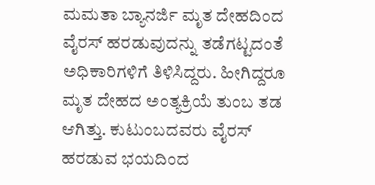ಮಮತಾ ಬ್ಯಾನರ್ಜಿ ಮೃತ ದೇಹದಿಂದ ವೈರಸ್ ಹರಡುವುದನ್ನು ತಡೆಗಟ್ಟದಂತೆ ಅಧಿಕಾರಿಗಳಿಗೆ ತಿಳಿಸಿದ್ದರು. ಹೀಗಿದ್ದರೂ ಮೃತ ದೇಹದ ಅಂತ್ಯಕ್ರಿಯೆ ತುಂಬ ತಡ ಆಗಿತ್ತು. ಕುಟುಂಬದವರು ವೈರಸ್ ಹರಡುವ ಭಯದಿಂದ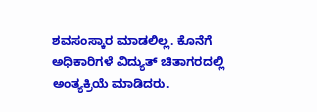ಶವಸಂಸ್ಕಾರ ಮಾಡಲಿಲ್ಲ. ಕೊನೆಗೆ ಅಧಿಕಾರಿಗಳೆ ವಿದ್ಯುತ್ ಚಿತಾಗರದಲ್ಲಿ ಅಂತ್ಯಕ್ರಿಯೆ ಮಾಡಿದರು.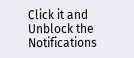Click it and Unblock the Notifications